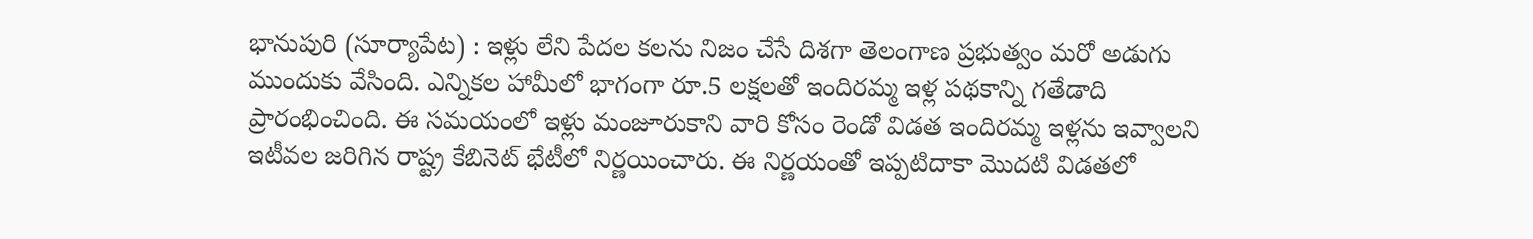భానుపురి (సూర్యాపేట) : ఇళ్లు లేని పేదల కలను నిజం చేసే దిశగా తెలంగాణ ప్రభుత్వం మరో అడుగు ముందుకు వేసింది. ఎన్నికల హామీలో భాగంగా రూ.5 లక్షలతో ఇందిరమ్మ ఇళ్ల పథకాన్ని గతేడాది ప్రారంభించింది. ఈ సమయంలో ఇళ్లు మంజూరుకాని వారి కోసం రెండో విడత ఇందిరమ్మ ఇళ్లను ఇవ్వాలని ఇటీవల జరిగిన రాష్ట్ర కేబినెట్ భేటీలో నిర్ణయించారు. ఈ నిర్ణయంతో ఇప్పటిదాకా మొదటి విడతలో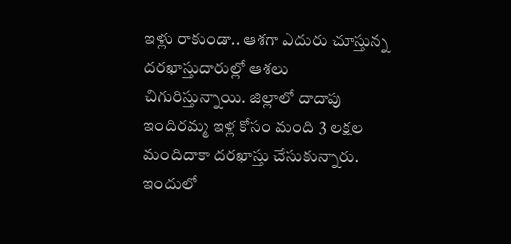ఇళ్లు రాకుండా.. ఆశగా ఎదురు చూస్తున్న దరఖాస్తుదారుల్లో ఆశలు చిగురిస్తున్నాయి. జిల్లాలో దాదాపు ఇందిరమ్మ ఇళ్ల కోసం మంది 3 లక్షల మందిదాకా దరఖాస్తు చేసుకున్నారు. ఇందులో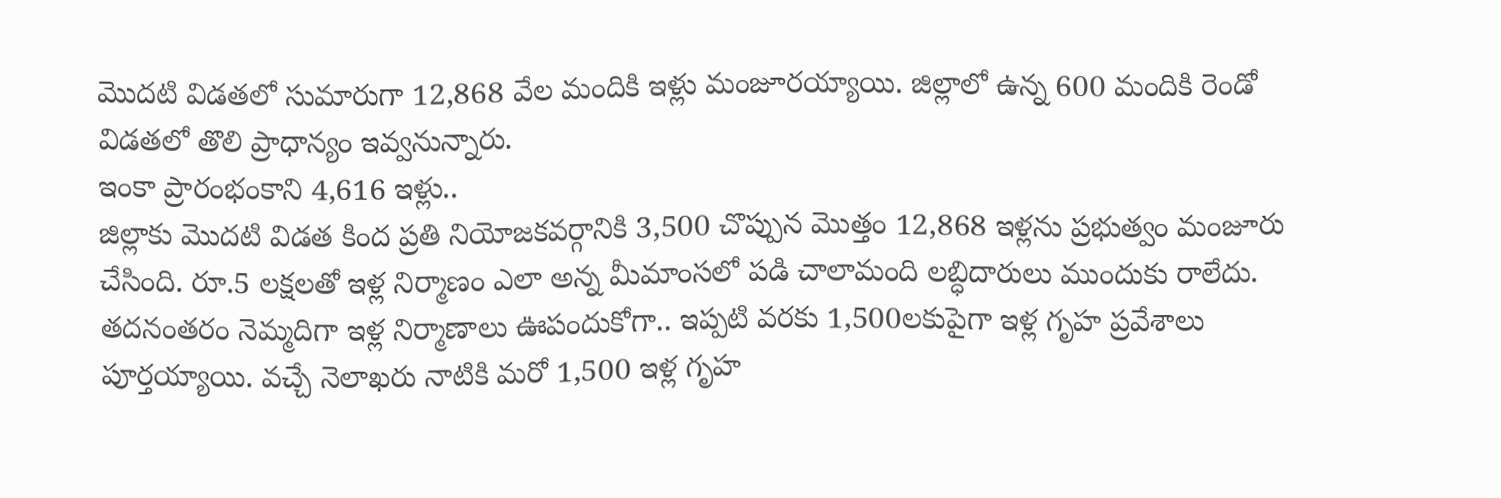మొదటి విడతలో సుమారుగా 12,868 వేల మందికి ఇళ్లు మంజూరయ్యాయి. జిల్లాలో ఉన్న 600 మందికి రెండో విడతలో తొలి ప్రాధాన్యం ఇవ్వనున్నారు.
ఇంకా ప్రారంభంకాని 4,616 ఇళ్లు..
జిల్లాకు మొదటి విడత కింద ప్రతి నియోజకవర్గానికి 3,500 చొప్పున మొత్తం 12,868 ఇళ్లను ప్రభుత్వం మంజూరు చేసింది. రూ.5 లక్షలతో ఇళ్ల నిర్మాణం ఎలా అన్న మీమాంసలో పడి చాలామంది లబ్ధిదారులు ముందుకు రాలేదు. తదనంతరం నెమ్మదిగా ఇళ్ల నిర్మాణాలు ఊపందుకోగా.. ఇప్పటి వరకు 1,500లకుపైగా ఇళ్ల గృహ ప్రవేశాలు పూర్తయ్యాయి. వచ్చే నెలాఖరు నాటికి మరో 1,500 ఇళ్ల గృహ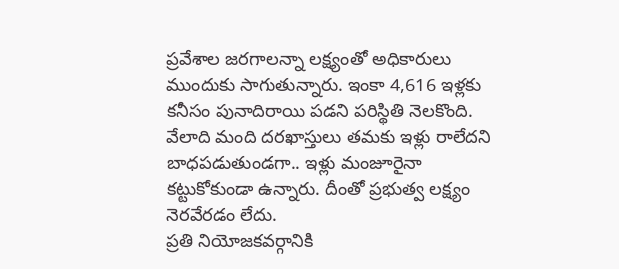ప్రవేశాల జరగాలన్నా లక్ష్యంతో అధికారులు ముందుకు సాగుతున్నారు. ఇంకా 4,616 ఇళ్లకు కనీసం పునాదిరాయి పడని పరిస్థితి నెలకొంది. వేలాది మంది దరఖాస్తులు తమకు ఇళ్లు రాలేదని బాధపడుతుండగా.. ఇళ్లు మంజూరైనా కట్టుకోకుండా ఉన్నారు. దీంతో ప్రభుత్వ లక్ష్యం నెరవేరడం లేదు.
ప్రతి నియోజకవర్గానికి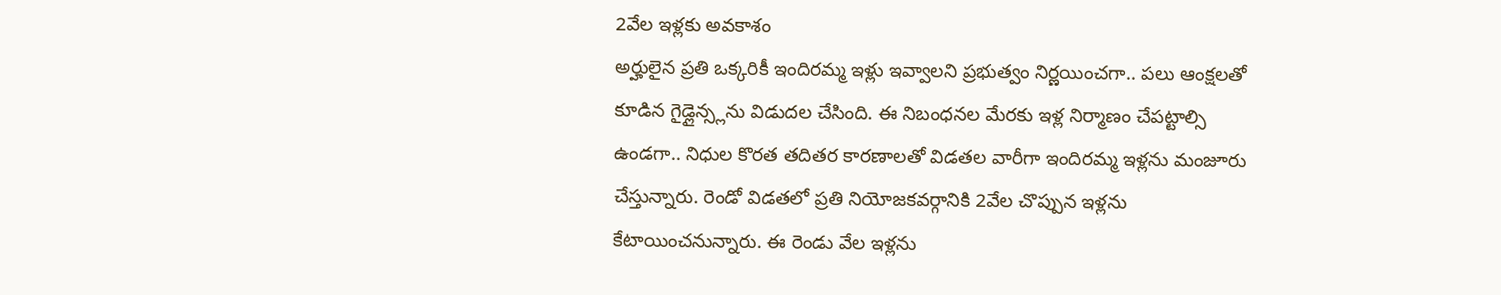2వేల ఇళ్లకు అవకాశం
అర్హులైన ప్రతి ఒక్కరికీ ఇందిరమ్మ ఇళ్లు ఇవ్వాలని ప్రభుత్వం నిర్ణయించగా.. పలు ఆంక్షలతో కూడిన గైడ్లైన్స్లను విడుదల చేసింది. ఈ నిబంధనల మేరకు ఇళ్ల నిర్మాణం చేపట్టాల్సి ఉండగా.. నిధుల కొరత తదితర కారణాలతో విడతల వారీగా ఇందిరమ్మ ఇళ్లను మంజూరు చేస్తున్నారు. రెండో విడతలో ప్రతి నియోజకవర్గానికి 2వేల చొప్పున ఇళ్లను కేటాయించనున్నారు. ఈ రెండు వేల ఇళ్లను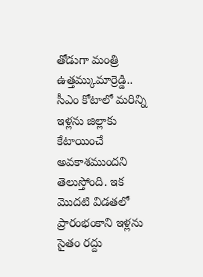తోడుగా మంత్రి ఉత్తమ్కుమార్రెడ్డి.. సీఎం కోటాలో మరిన్ని ఇళ్లను జిల్లాకు కేటాయించే అవకాశముందని తెలుస్తోంది. ఇక మొదటి విడతలో ప్రారంభంకాని ఇళ్లను సైతం రద్దు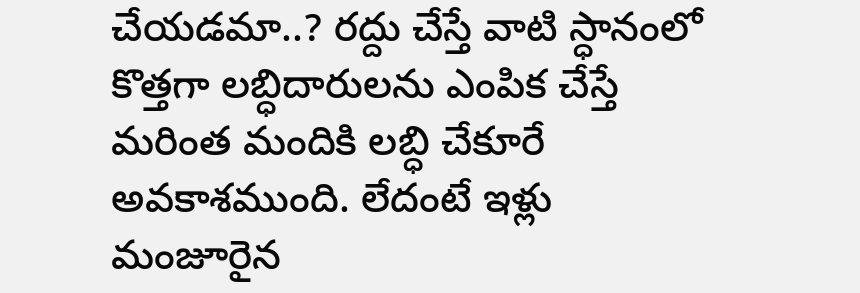చేయడమా..? రద్దు చేస్తే వాటి స్ధానంలో కొత్తగా లబ్ధిదారులను ఎంపిక చేస్తే మరింత మందికి లబ్ధి చేకూరే అవకాశముంది. లేదంటే ఇళ్లు మంజూరైన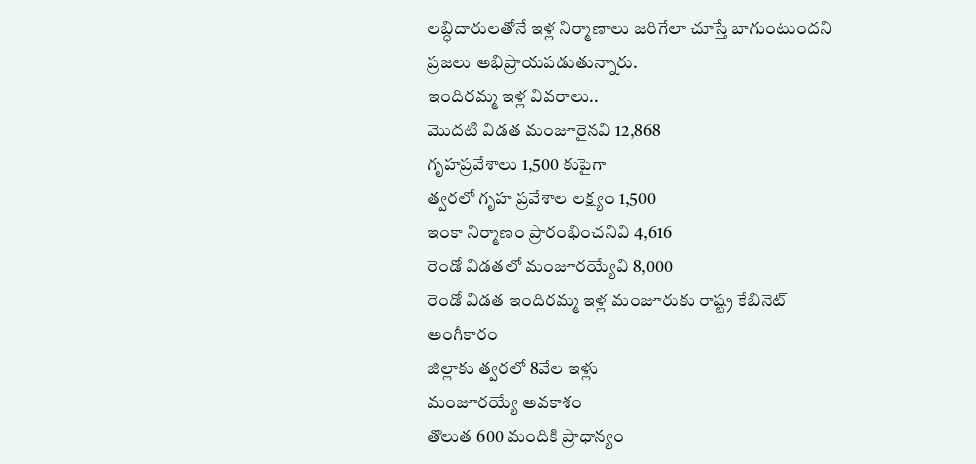లబ్ధిదారులతోనే ఇళ్ల నిర్మాణాలు జరిగేలా చూస్తే బాగుంటుందని ప్రజలు అభిప్రాయపడుతున్నారు.
ఇందిరమ్మ ఇళ్ల వివరాలు..
మొదటి విడత మంజూరైనవి 12,868
గృహప్రవేశాలు 1,500 కుపైగా
త్వరలో గృహ ప్రవేశాల లక్ష్యం 1,500
ఇంకా నిర్మాణం ప్రారంభించనివి 4,616
రెండో విడతలో మంజూరయ్యేవి 8,000
రెండో విడత ఇందిరమ్మ ఇళ్ల మంజూరుకు రాష్ట్ర కేబినెట్ అంగీకారం
జిల్లాకు త్వరలో 8వేల ఇళ్లు
మంజూరయ్యే అవకాశం
తొలుత 600 మందికి ప్రాధాన్యం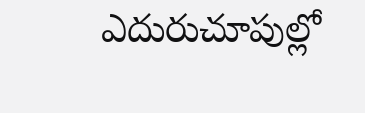ఎదురుచూపుల్లో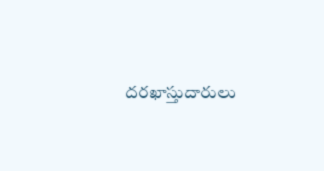దరఖాస్తుదారులు